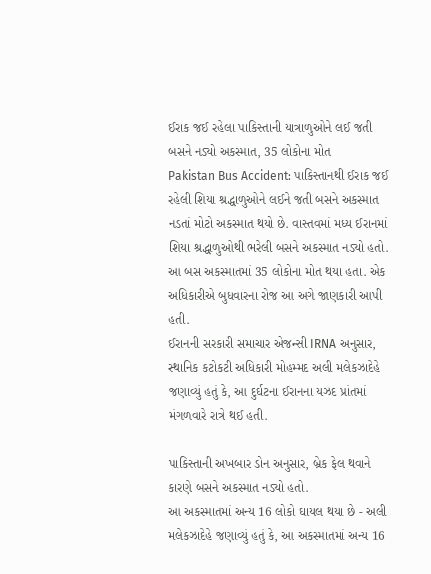ઈરાક જઈ રહેલા પાકિસ્તાની યાત્રાળુઓને લઈ જતી બસને નડ્યો અકસ્માત, 35 લોકોના મોત
Pakistan Bus Accident: પાકિસ્તાનથી ઈરાક જઈ રહેલી શિયા શ્રદ્ધાળુઓને લઈને જતી બસને અકસ્માત નડતાં મોટો અકસ્માત થયો છે. વાસ્તવમાં મધ્ય ઈરાનમાં શિયા શ્રદ્ધાળુઓથી ભરેલી બસને અકસ્માત નડ્યો હતો.
આ બસ અકસ્માતમાં 35 લોકોના મોત થયા હતા. એક અધિકારીએ બુધવારના રોજ આ અગે જાણકારી આપી હતી.
ઈરાનની સરકારી સમાચાર એજન્સી IRNA અનુસાર, સ્થાનિક કટોકટી અધિકારી મોહમ્મદ અલી મલેકઝાદેહે જણાવ્યું હતું કે, આ દુર્ઘટના ઈરાનના યઝદ પ્રાંતમાં મંગળવારે રાત્રે થઈ હતી.

પાકિસ્તાની અખબાર ડોન અનુસાર, બ્રેક ફેલ થવાને કારણે બસને અકસ્માત નડ્યો હતો.
આ અકસ્માતમાં અન્ય 16 લોકો ઘાયલ થયા છે - અલી મલેકઝાદેહે જણાવ્યું હતું કે, આ અકસ્માતમાં અન્ય 16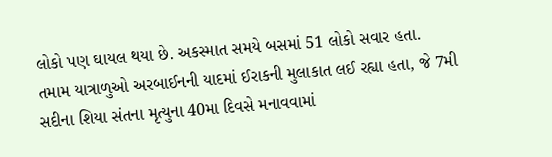લોકો પણ ઘાયલ થયા છે. અકસ્માત સમયે બસમાં 51 લોકો સવાર હતા.
તમામ યાત્રાળુઓ અરબાઈનની યાદમાં ઈરાકની મુલાકાત લઈ રહ્યા હતા, જે 7મી સદીના શિયા સંતના મૃત્યુના 40મા દિવસે મનાવવામાં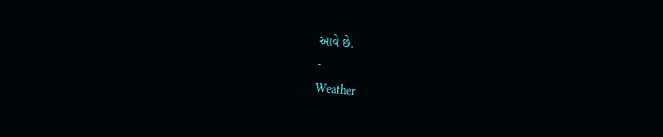આવે છે.
-
Weather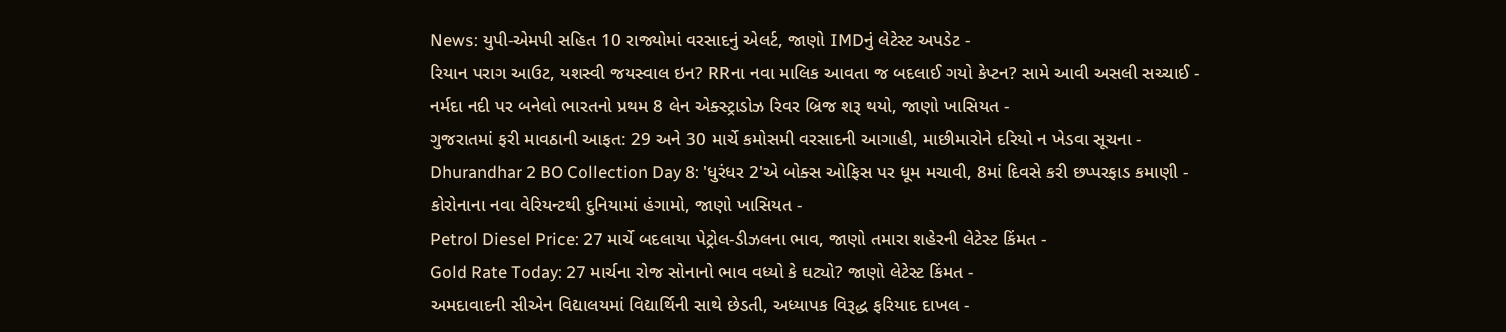News: યુપી-એમપી સહિત 10 રાજ્યોમાં વરસાદનું એલર્ટ, જાણો IMDનું લેટેસ્ટ અપડેટ -
રિયાન પરાગ આઉટ, યશસ્વી જયસ્વાલ ઇન? RRના નવા માલિક આવતા જ બદલાઈ ગયો કેપ્ટન? સામે આવી અસલી સચ્ચાઈ -
નર્મદા નદી પર બનેલો ભારતનો પ્રથમ 8 લેન એક્સ્ટ્રાડોઝ રિવર બ્રિજ શરૂ થયો, જાણો ખાસિયત -
ગુજરાતમાં ફરી માવઠાની આફત: 29 અને 30 માર્ચે કમોસમી વરસાદની આગાહી, માછીમારોને દરિયો ન ખેડવા સૂચના -
Dhurandhar 2 BO Collection Day 8: 'ધુરંધર 2'એ બોક્સ ઓફિસ પર ધૂમ મચાવી, 8માં દિવસે કરી છપ્પરફાડ કમાણી -
કોરોનાના નવા વેરિયન્ટથી દુનિયામાં હંગામો, જાણો ખાસિયત -
Petrol Diesel Price: 27 માર્ચે બદલાયા પેટ્રોલ-ડીઝલના ભાવ, જાણો તમારા શહેરની લેટેસ્ટ કિંમત -
Gold Rate Today: 27 માર્ચના રોજ સોનાનો ભાવ વધ્યો કે ઘટ્યો? જાણો લેટેસ્ટ કિંમત -
અમદાવાદની સીએન વિદ્યાલયમાં વિદ્યાર્થિની સાથે છેડતી, અધ્યાપક વિરૂદ્ધ ફરિયાદ દાખલ -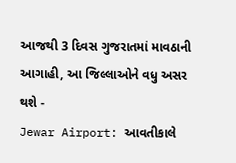આજથી 3 દિવસ ગુજરાતમાં માવઠાની આગાહી, આ જિલ્લાઓને વધુ અસર થશે -
Jewar Airport: આવતીકાલે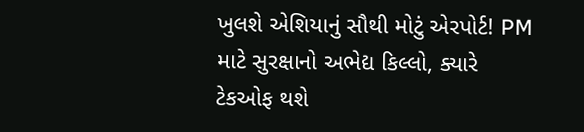ખુલશે એશિયાનું સૌથી મોટું એરપોર્ટ! PM માટે સુરક્ષાનો અભેદ્ય કિલ્લો, ક્યારે ટેકઓફ થશે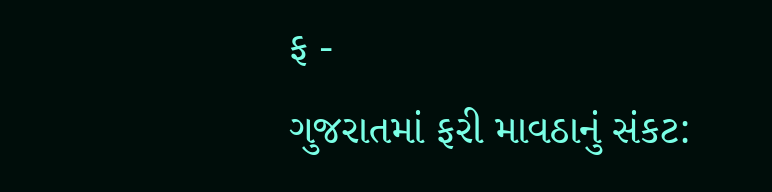ફ -
ગુજરાતમાં ફરી માવઠાનું સંકટ: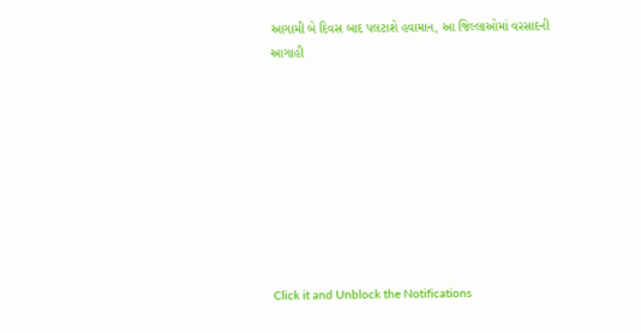આગામી બે દિવસ બાદ પલટાશે હવામાન, આ જિલ્લાઓમાં વરસાદની આગાહી









Click it and Unblock the Notifications